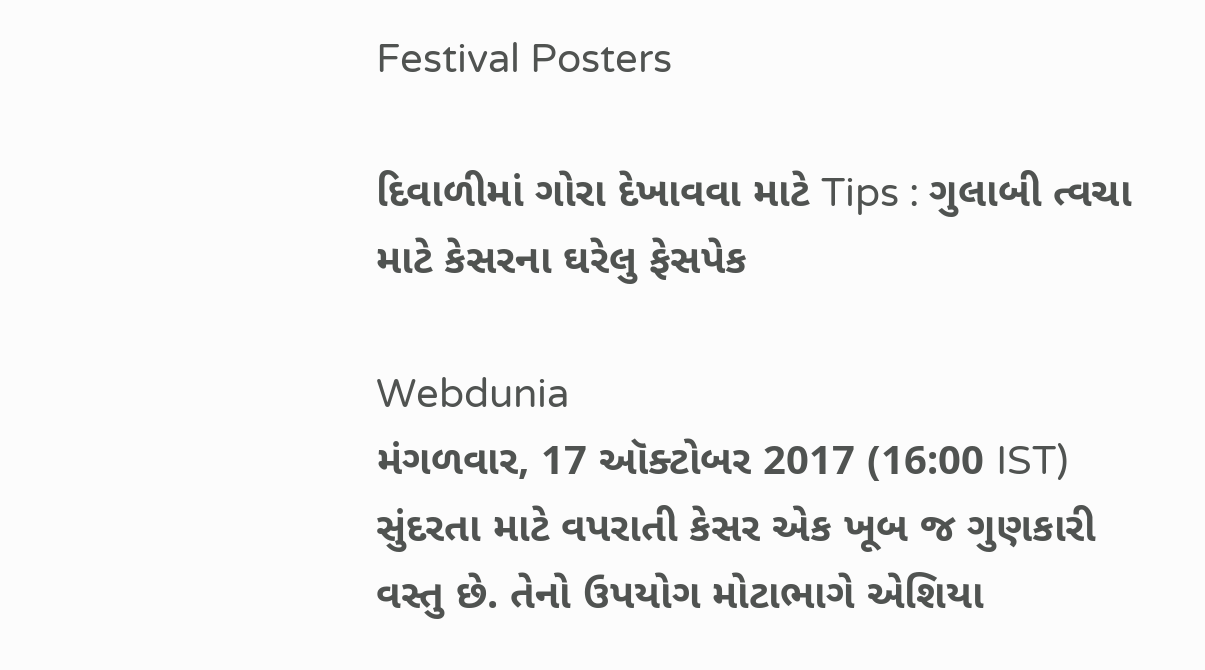Festival Posters

દિવાળીમાં ગોરા દેખાવવા માટે Tips : ગુલાબી ત્વચા માટે કેસરના ઘરેલુ ફેસપેક

Webdunia
મંગળવાર, 17 ઑક્ટોબર 2017 (16:00 IST)
સુંદરતા માટે વપરાતી કેસર એક ખૂબ જ ગુણકારી વસ્તુ છે. તેનો ઉપયોગ મોટાભાગે એશિયા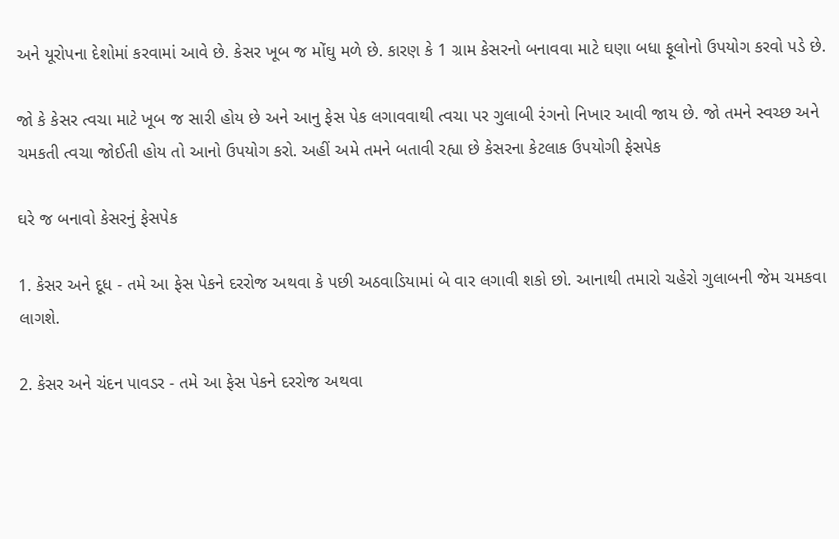અને યૂરોપના દેશોમાં કરવામાં આવે છે. કેસર ખૂબ જ મોંઘુ મળે છે. કારણ કે 1 ગ્રામ કેસરનો બનાવવા માટે ઘણા બધા ફૂલોનો ઉપયોગ કરવો પડે છે.

જો કે કેસર ત્વચા માટે ખૂબ જ સારી હોય છે અને આનુ ફેસ પેક લગાવવાથી ત્વચા પર ગુલાબી રંગનો નિખાર આવી જાય છે. જો તમને સ્વચ્છ અને ચમકતી ત્વચા જોઈતી હોય તો આનો ઉપયોગ કરો. અહીં અમે તમને બતાવી રહ્યા છે કેસરના કેટલાક ઉપયોગી ફેસપેક

ઘરે જ બનાવો કેસરનું ફેસપેક

1. કેસર અને દૂધ - તમે આ ફેસ પેકને દરરોજ અથવા કે પછી અઠવાડિયામાં બે વાર લગાવી શકો છો. આનાથી તમારો ચહેરો ગુલાબની જેમ ચમકવા લાગશે.

2. કેસર અને ચંદન પાવડર - તમે આ ફેસ પેકને દરરોજ અથવા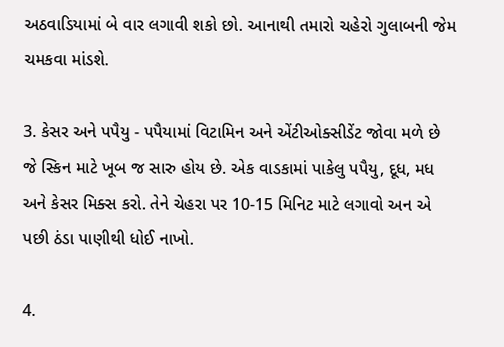અઠવાડિયામાં બે વાર લગાવી શકો છો. આનાથી તમારો ચહેરો ગુલાબની જેમ ચમકવા માંડશે.

3. કેસર અને પપૈયુ - પપૈયામાં વિટામિન અને એંટીઓક્સીડેંટ જોવા મળે છે જે સ્કિન માટે ખૂબ જ સારુ હોય છે. એક વાડકામાં પાકેલુ પપૈયુ, દૂધ, મધ અને કેસર મિક્સ કરો. તેને ચેહરા પર 10-15 મિનિટ માટે લગાવો અન એ પછી ઠંડા પાણીથી ધોઈ નાખો.

4.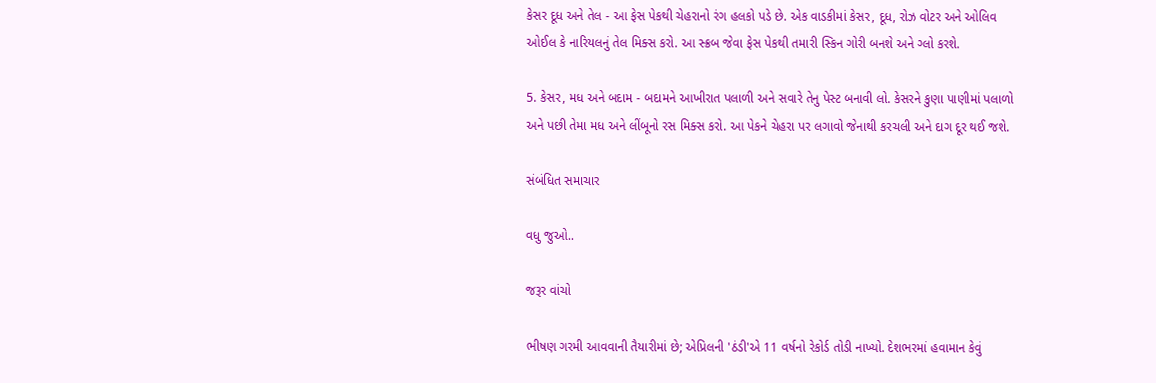કેસર દૂધ અને તેલ - આ ફેસ પેકથી ચેહરાનો રંગ હલકો પડે છે. એક વાડકીમાં કેસર, દૂધ, રોઝ વોટર અને ઓલિવ ઓઈલ કે નારિયલનું તેલ મિક્સ કરો. આ સ્ક્રબ જેવા ફેસ પેકથી તમારી સ્કિન ગોરી બનશે અને ગ્લો કરશે.

5. કેસર, મધ અને બદામ - બદામને આખીરાત પલાળી અને સવારે તેનુ પેસ્ટ બનાવી લો. કેસરને કુણા પાણીમાં પલાળો અને પછી તેમા મધ અને લીંબૂનો રસ મિક્સ કરો. આ પેકને ચેહરા પર લગાવો જેનાથી કરચલી અને દાગ દૂર થઈ જશે.

સંબંધિત સમાચાર

વધુ જુઓ..

જરૂર વાંચો

ભીષણ ગરમી આવવાની તૈયારીમાં છે; એપ્રિલની 'ઠંડી'એ 11 વર્ષનો રેકોર્ડ તોડી નાખ્યો. દેશભરમાં હવામાન કેવું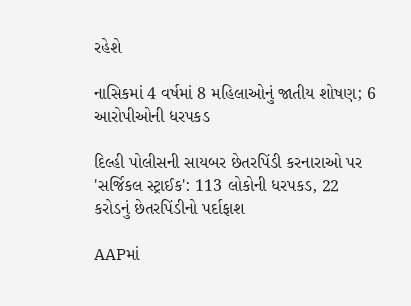રહેશે

નાસિકમાં 4 વર્ષમાં 8 મહિલાઓનું જાતીય શોષણ; 6 આરોપીઓની ધરપકડ

દિલ્હી પોલીસની સાયબર છેતરપિંડી કરનારાઓ પર 'સર્જિકલ સ્ટ્રાઈક': 113 લોકોની ધરપકડ, 22 કરોડનું છેતરપિંડીનો પર્દાફાશ

AAPમાં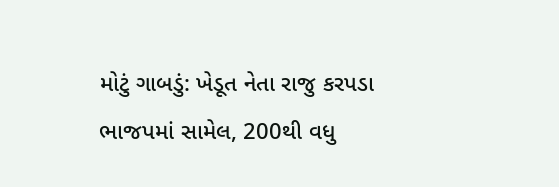મોટું ગાબડું: ખેડૂત નેતા રાજુ કરપડા ભાજપમાં સામેલ, 200થી વધુ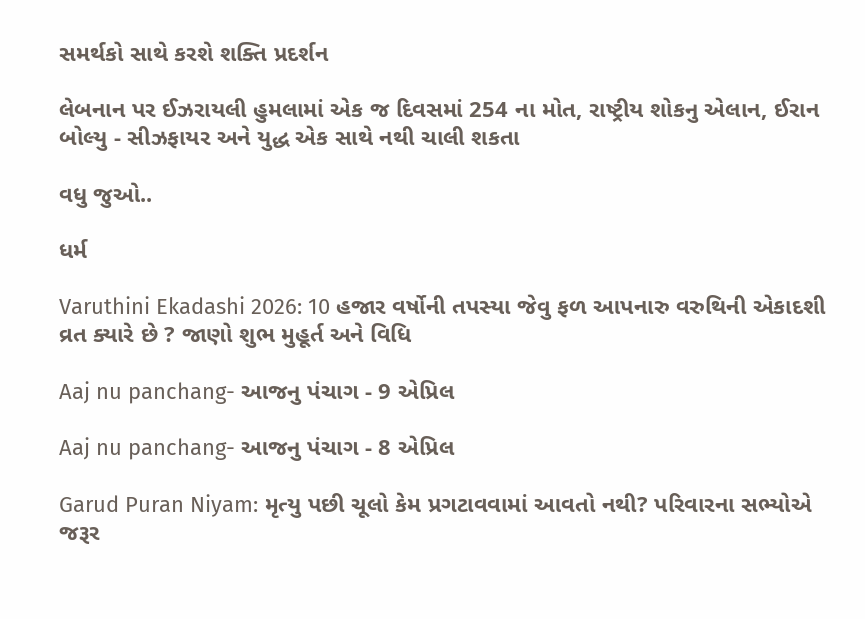સમર્થકો સાથે કરશે શક્તિ પ્રદર્શન

લેબનાન પર ઈઝરાયલી હુમલામાં એક જ દિવસમાં 254 ના મોત, રાષ્ટ્રીય શોકનુ એલાન, ઈરાન બોલ્યુ - સીઝફાયર અને યુદ્ધ એક સાથે નથી ચાલી શકતા

વધુ જુઓ..

ધર્મ

Varuthini Ekadashi 2026: 10 હજાર વર્ષોની તપસ્યા જેવુ ફળ આપનારુ વરુથિની એકાદશી વ્રત ક્યારે છે ? જાણો શુભ મુહૂર્ત અને વિધિ

Aaj nu panchang- આજનુ પંચાગ - 9 એપ્રિલ

Aaj nu panchang- આજનુ પંચાગ - 8 એપ્રિલ

Garud Puran Niyam: મૃત્યુ પછી ચૂલો કેમ પ્રગટાવવામાં આવતો નથી? પરિવારના સભ્યોએ જરૂર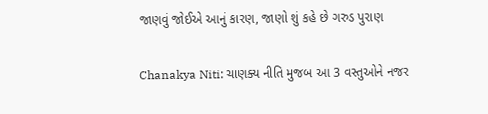જાણવું જોઈએ આનું કારણ, જાણો શું કહે છે ગરુડ પુરાણ

Chanakya Niti: ચાણક્ય નીતિ મુજબ આ 3 વસ્તુઓને નજર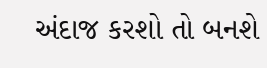અંદાજ કરશો તો બનશે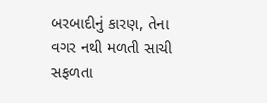બરબાદીનું કારણ, તેના વગર નથી મળતી સાચી સફળતા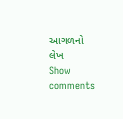આગળનો લેખ
Show comments